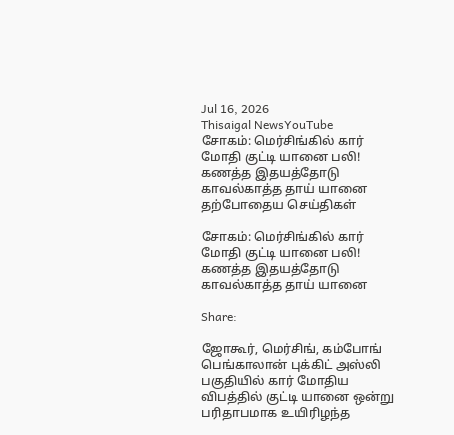Jul 16, 2026
Thisaigal NewsYouTube
சோகம்: மெர்சிங்கில் கார் மோதி குட்டி யானை பலி! கணத்த இதயத்தோடு காவல்காத்த தாய் யானை
தற்போதைய செய்திகள்

சோகம்: மெர்சிங்கில் கார் மோதி குட்டி யானை பலி! கணத்த இதயத்தோடு காவல்காத்த தாய் யானை

Share:

ஜோகூர், மெர்சிங், கம்போங் பெங்காலான் புக்கிட் அஸ்லி பகுதியில் கார் மோதிய விபத்தில் குட்டி யானை ஒன்று பரிதாபமாக உயிரிழந்த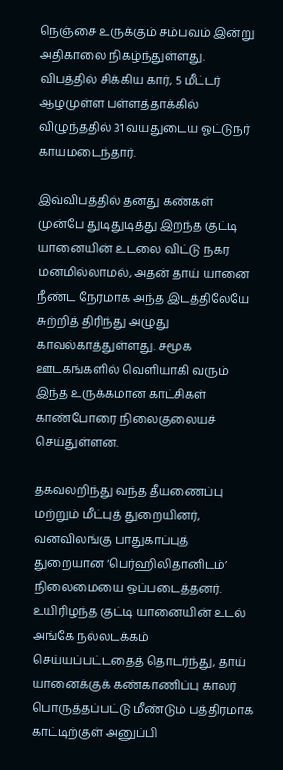நெஞ்சை உருக்கும் சம்பவம் இன்று அதிகாலை நிகழ்ந்துள்ளது. விபத்தில் சிக்கிய கார், 5 மீட்டர் ஆழமுள்ள பள்ளத்தாக்கில் விழுந்ததில் 31 வயதுடைய ஓட்டுநர் காயமடைந்தார்.

இவ்விபத்தில் தனது கண்கள் முன்பே துடிதுடித்து இறந்த குட்டி யானையின் உடலை விட்டு நகர மனமில்லாமல், அதன் தாய் யானை நீண்ட நேரமாக அந்த இடத்திலேயே சுற்றித் திரிந்து அழுது காவல்காத்துள்ளது. சமூக ஊடகங்களில் வெளியாகி வரும் இந்த உருக்கமான காட்சிகள் காண்போரை நிலைகுலையச் செய்துள்ளன.

தகவலறிந்து வந்த தீயணைப்பு மற்றும் மீட்புத் துறையினர், வனவிலங்கு பாதுகாப்புத் துறையான ‘பெர்ஹிலிதானிடம்’ நிலைமையை ஒப்படைத்தனர். உயிரிழந்த குட்டி யானையின் உடல் அங்கே நல்லடக்கம் செய்யப்பட்டதைத் தொடர்ந்து, தாய் யானைக்குக் கண்காணிப்பு காலர் பொருத்தப்பட்டு மீண்டும் பத்திரமாக காட்டிற்குள் அனுப்பி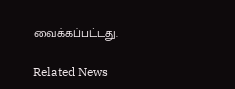வைக்கப்பட்டது.

Related News